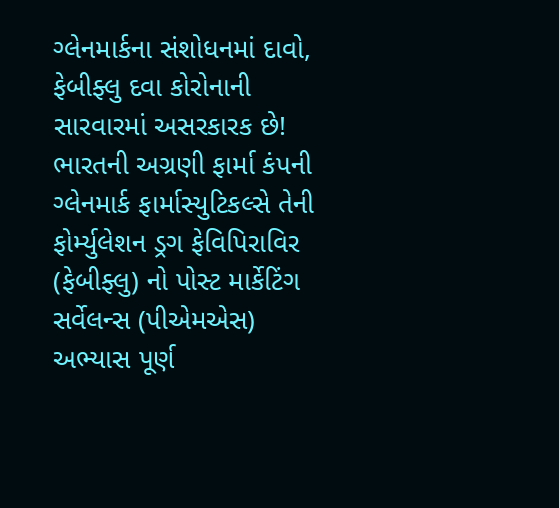ગ્લેનમાર્કના સંશોધનમાં દાવો, ફેબીફ્લુ દવા કોરોનાની સારવારમાં અસરકારક છે!
ભારતની અગ્રણી ફાર્મા કંપની ગ્લેનમાર્ક ફાર્માસ્યુટિકલ્સે તેની ફોર્મ્યુલેશન ડ્રગ ફેવિપિરાવિર (ફેબીફ્લુ) નો પોસ્ટ માર્કેટિંગ સર્વેલન્સ (પીએમએસ) અભ્યાસ પૂર્ણ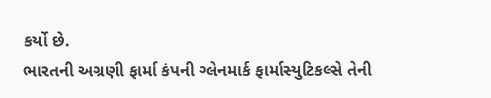કર્યો છે.
ભારતની અગ્રણી ફાર્મા કંપની ગ્લેનમાર્ક ફાર્માસ્યુટિકલ્સે તેની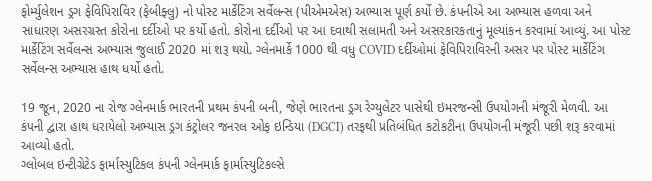ફોર્મ્યુલેશન ડ્રગ ફેવિપિરાવિર (ફેબીફ્લુ) નો પોસ્ટ માર્કેટિંગ સર્વેલન્સ (પીએમએસ) અભ્યાસ પૂર્ણ કર્યો છે. કંપનીએ આ અભ્યાસ હળવા અને સાધારણ અસરગ્રસ્ત કોરોના દર્દીઓ પર કર્યો હતો. કોરોના દર્દીઓ પર આ દવાથી સલામતી અને અસરકારકતાનું મૂલ્યાંકન કરવામાં આવ્યું. આ પોસ્ટ માર્કેટિંગ સર્વેલન્સ અભ્યાસ જુલાઈ 2020 માં શરૂ થયો. ગ્લેનમાર્કે 1000 થી વધુ COVID દર્દીઓમાં ફેવિપિરાવિરની અસર પર પોસ્ટ માર્કેટિંગ સર્વેલન્સ અભ્યાસ હાથ ધર્યો હતો.

19 જૂન, 2020 ના રોજ ગ્લેનમાર્ક ભારતની પ્રથમ કંપની બની, જેણે ભારતના ડ્રગ રેગ્યુલેટર પાસેથી ઇમરજન્સી ઉપયોગની મંજૂરી મેળવી. આ કંપની દ્વારા હાથ ધરાયેલો અભ્યાસ ડ્રગ કંટ્રોલર જનરલ ઓફ ઇન્ડિયા (DGCI) તરફથી પ્રતિબંધિત કટોકટીના ઉપયોગની મંજૂરી પછી શરૂ કરવામાં આવ્યો હતો.
ગ્લોબલ ઇન્ટીગ્રેટેડ ફાર્માસ્યુટિકલ કંપની ગ્લેનમાર્ક ફાર્માસ્યુટિકલ્સે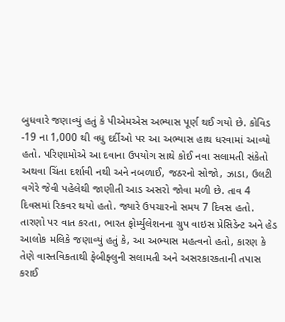બુધવારે જણાવ્યું હતું કે પીએમએસ અભ્યાસ પૂર્ણ થઈ ગયો છે. કોવિડ -19 ના 1,000 થી વધુ દર્દીઓ પર આ અભ્યાસ હાથ ધરવામાં આવ્યો હતો. પરિણામોએ આ દવાના ઉપયોગ સાથે કોઈ નવા સલામતી સંકેતો અથવા ચિંતા દર્શાવી નથી અને નબળાઈ, જઠરનો સોજો, ઝાડા, ઉલટી વગેરે જેવી પહેલેથી જાણીતી આડ અસરો જોવા મળી છે. તાવ 4 દિવસમાં રિકવર થયો હતો. જ્યારે ઉપચારનો સમય 7 દિવસ હતો.
તારણો પર વાત કરતા, ભારત ફોર્મ્યુલેશનના ગ્રુપ વાઇસ પ્રેસિડેન્ટ અને હેડ આલોક મલિકે જણાવ્યું હતું કે, આ અભ્યાસ મહત્વનો હતો, કારણ કે તેણે વાસ્તવિકતાથી ફેબીફ્લુની સલામતી અને અસરકારકતાની તપાસ કરાઈ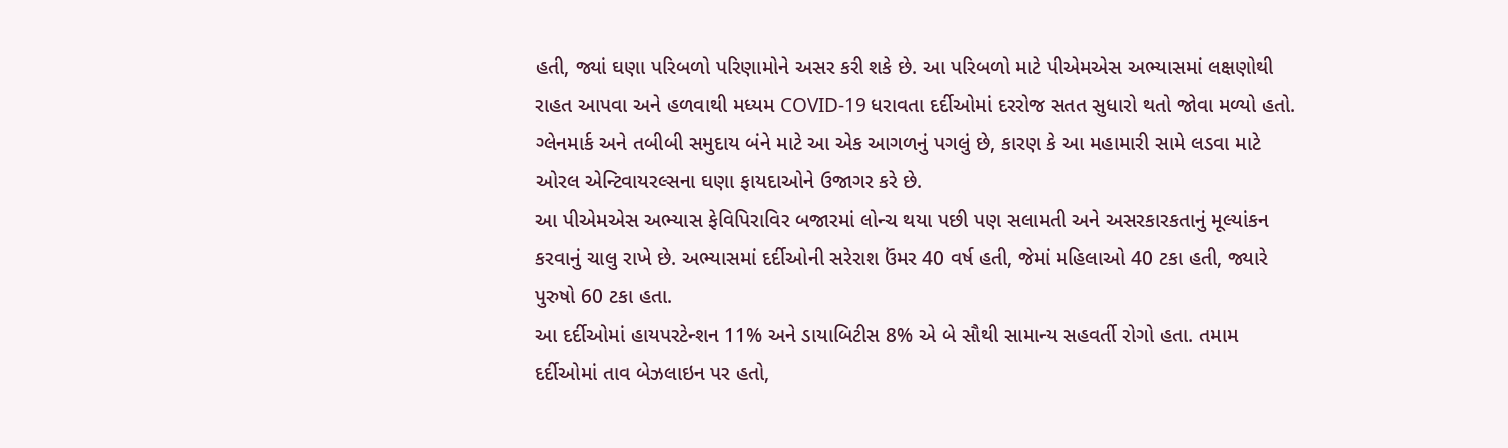હતી, જ્યાં ઘણા પરિબળો પરિણામોને અસર કરી શકે છે. આ પરિબળો માટે પીએમએસ અભ્યાસમાં લક્ષણોથી રાહત આપવા અને હળવાથી મધ્યમ COVID-19 ધરાવતા દર્દીઓમાં દરરોજ સતત સુધારો થતો જોવા મળ્યો હતો. ગ્લેનમાર્ક અને તબીબી સમુદાય બંને માટે આ એક આગળનું પગલું છે, કારણ કે આ મહામારી સામે લડવા માટે ઓરલ એન્ટિવાયરલ્સના ઘણા ફાયદાઓને ઉજાગર કરે છે.
આ પીએમએસ અભ્યાસ ફેવિપિરાવિર બજારમાં લોન્ચ થયા પછી પણ સલામતી અને અસરકારકતાનું મૂલ્યાંકન કરવાનું ચાલુ રાખે છે. અભ્યાસમાં દર્દીઓની સરેરાશ ઉંમર 40 વર્ષ હતી, જેમાં મહિલાઓ 40 ટકા હતી, જ્યારે પુરુષો 60 ટકા હતા.
આ દર્દીઓમાં હાયપરટેન્શન 11% અને ડાયાબિટીસ 8% એ બે સૌથી સામાન્ય સહવર્તી રોગો હતા. તમામ દર્દીઓમાં તાવ બેઝલાઇન પર હતો,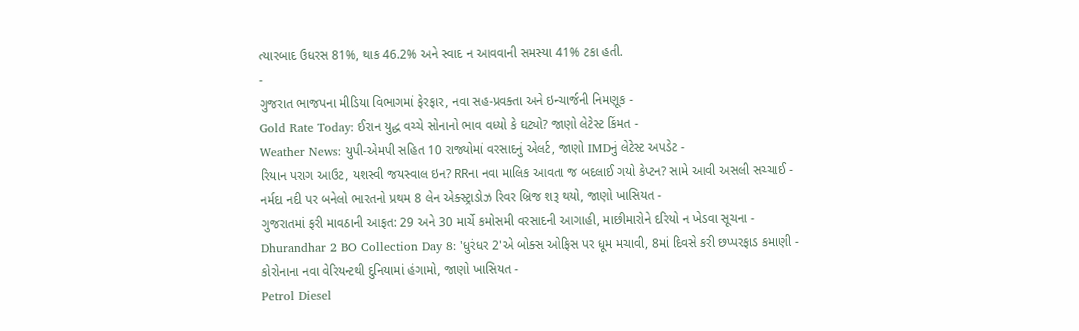ત્યારબાદ ઉધરસ 81%, થાક 46.2% અને સ્વાદ ન આવવાની સમસ્યા 41% ટકા હતી.
-
ગુજરાત ભાજપના મીડિયા વિભાગમાં ફેરફાર, નવા સહ-પ્રવક્તા અને ઇન્ચાર્જની નિમણૂક -
Gold Rate Today: ઈરાન યુદ્ધ વચ્ચે સોનાનો ભાવ વધ્યો કે ઘટ્યો? જાણો લેટેસ્ટ કિંમત -
Weather News: યુપી-એમપી સહિત 10 રાજ્યોમાં વરસાદનું એલર્ટ, જાણો IMDનું લેટેસ્ટ અપડેટ -
રિયાન પરાગ આઉટ, યશસ્વી જયસ્વાલ ઇન? RRના નવા માલિક આવતા જ બદલાઈ ગયો કેપ્ટન? સામે આવી અસલી સચ્ચાઈ -
નર્મદા નદી પર બનેલો ભારતનો પ્રથમ 8 લેન એક્સ્ટ્રાડોઝ રિવર બ્રિજ શરૂ થયો, જાણો ખાસિયત -
ગુજરાતમાં ફરી માવઠાની આફત: 29 અને 30 માર્ચે કમોસમી વરસાદની આગાહી, માછીમારોને દરિયો ન ખેડવા સૂચના -
Dhurandhar 2 BO Collection Day 8: 'ધુરંધર 2'એ બોક્સ ઓફિસ પર ધૂમ મચાવી, 8માં દિવસે કરી છપ્પરફાડ કમાણી -
કોરોનાના નવા વેરિયન્ટથી દુનિયામાં હંગામો, જાણો ખાસિયત -
Petrol Diesel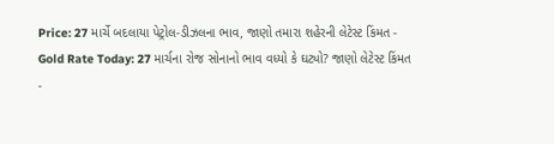Price: 27 માર્ચે બદલાયા પેટ્રોલ-ડીઝલના ભાવ, જાણો તમારા શહેરની લેટેસ્ટ કિંમત -
Gold Rate Today: 27 માર્ચના રોજ સોનાનો ભાવ વધ્યો કે ઘટ્યો? જાણો લેટેસ્ટ કિંમત -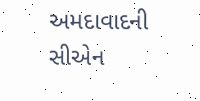અમદાવાદની સીએન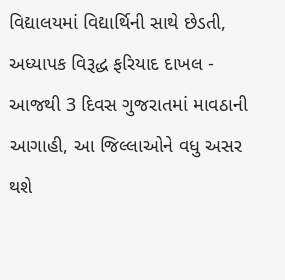વિદ્યાલયમાં વિદ્યાર્થિની સાથે છેડતી, અધ્યાપક વિરૂદ્ધ ફરિયાદ દાખલ -
આજથી 3 દિવસ ગુજરાતમાં માવઠાની આગાહી, આ જિલ્લાઓને વધુ અસર થશે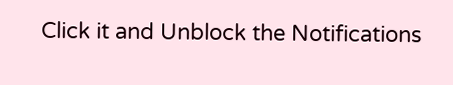Click it and Unblock the Notifications